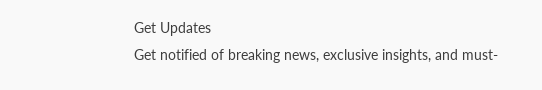Get Updates
Get notified of breaking news, exclusive insights, and must-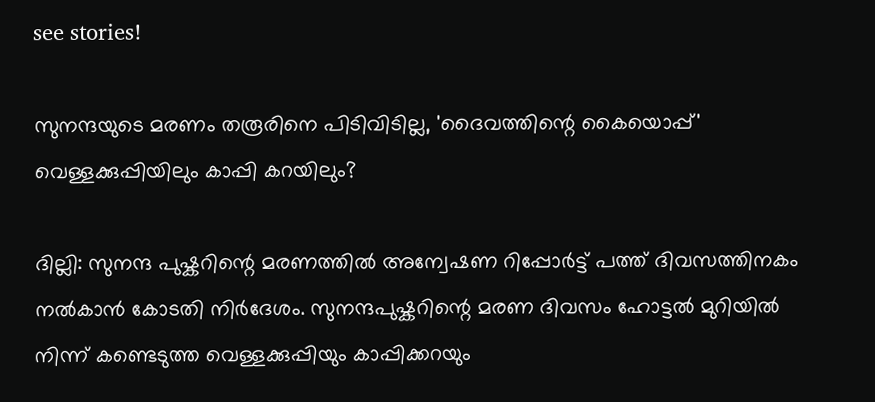see stories!

സുനന്ദയുടെ മരണം തരൂരിനെ പിടിവിടില്ല, 'ദൈവത്തിന്റെ കൈയൊപ്പ്' വെള്ളക്കുപ്പിയിലും കാപ്പി കറയിലും?

ദില്ലി: സുനന്ദ പുഷ്കറിന്റെ മരണത്തിൽ അന്വേഷണ റിപ്പോർട്ട് പത്ത് ദിവസത്തിനകം നൽകാൻ കോടതി നിർദേശം. സുനന്ദപുഷ്കറിന്റെ മരണ ദിവസം ഹോട്ടല്‍ മുറിയില്‍ നിന്ന് കണ്ടെടുത്ത വെള്ളക്കുപ്പിയും കാപ്പിക്കറയും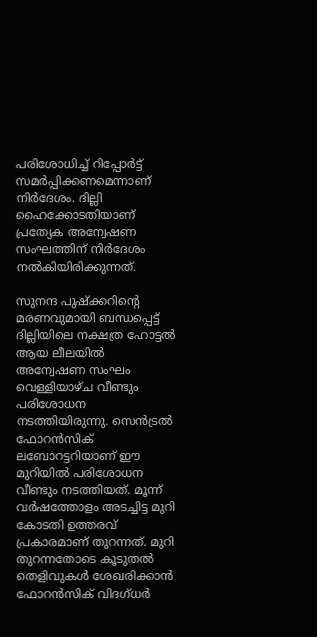പരിശോധിച്ച് റിപ്പോർട്ട് സമർപ്പിക്കണമെന്നാണ് നിർദേശം. ദില്ലി ഹൈക്കോടതിയാണ് പ്രത്യേക അന്വേഷണ സംഘത്തിന് നിർദേശം നൽകിയിരിക്കുന്നത്.

സുനന്ദ പുഷ്‌ക്കറിന്റെ മരണവുമായി ബന്ധപ്പെട്ട് ദില്ലിയിലെ നക്ഷത്ര ഹോട്ടല്‍ ആയ ലീലയിൽ അന്വേഷണ സംഘം വെള്ളിയാഴ്ച വീണ്ടും പരിശോധന നടത്തിയിരുന്നു. സെന്‍ട്രല്‍ ഫോറന്‍സിക് ലബോറട്ടറിയാണ് ഈ മുറിയില്‍ പരിശോധന വീണ്ടും നടത്തിയത്. മൂന്ന് വര്‍ഷത്തോളം അടച്ചിട്ട മുറി കോടതി ഉത്തരവ് പ്രകാരമാണ് തുറന്നത്. മുറി തുറന്നതോടെ കൂടുതൽ തെളിവുകൾ ശേഖരിക്കാൻ ഫോറൻസിക് വിദഗ്ധർ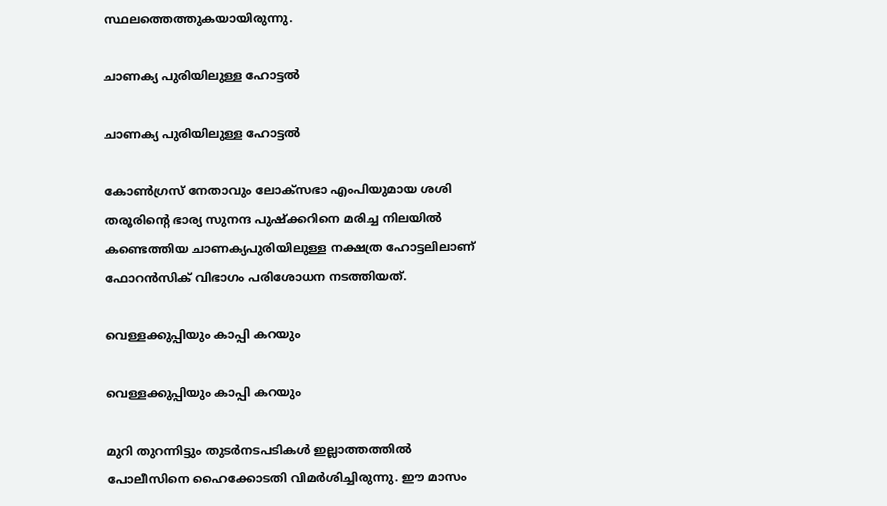സ്ഥലത്തെത്തുകയായിരുന്നു.

ചാണക്യ പുരിയിലുള്ള ഹോട്ടൽ

ചാണക്യ പുരിയിലുള്ള ഹോട്ടൽ

കോണ്‍ഗ്രസ് നേതാവും ലോക്‌സഭാ എംപിയുമായ ശശി തരൂരിന്റെ ഭാര്യ സുനന്ദ പുഷ്‌ക്കറിനെ മരിച്ച നിലയില്‍ കണ്ടെത്തിയ ചാണക്യപുരിയിലുള്ള നക്ഷത്ര ഹോട്ടലിലാണ് ഫോറൻസിക് വിഭാഗം പരിശോധന നടത്തിയത്.

വെള്ളക്കുപ്പിയും കാപ്പി കറയും

വെള്ളക്കുപ്പിയും കാപ്പി കറയും

മുറി തുറന്നിട്ടും തുടര്‍നടപടികള്‍ ഇല്ലാത്തത്തില്‍ പോലീസിനെ ഹൈക്കോടതി വിമര്‍ശിച്ചിരുന്നു. ഈ മാസം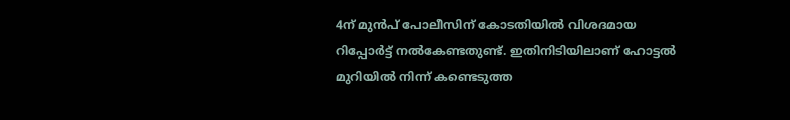4ന് മുന്‍പ് പോലീസിന് കോടതിയില്‍ വിശദമായ റിപ്പോര്‍ട്ട് നല്‍കേണ്ടതുണ്ട്. ഇതിനിടിയിലാണ് ഹോട്ടല്‍ മുറിയില്‍ നിന്ന് കണ്ടെടുത്ത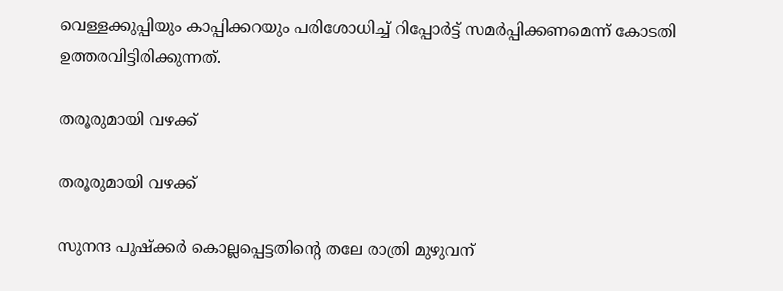വെള്ളക്കുപ്പിയും കാപ്പിക്കറയും പരിശോധിച്ച് റിപ്പോർട്ട് സമർപ്പിക്കണമെന്ന് കോടതി ഉത്തരവിട്ടിരിക്കുന്നത്.

തരൂരുമായി വഴക്ക്

തരൂരുമായി വഴക്ക്

സുനന്ദ പുഷ്ക്കര്‍ കൊല്ലപ്പെട്ടതിന്‍റെ തലേ രാത്രി മുഴുവന്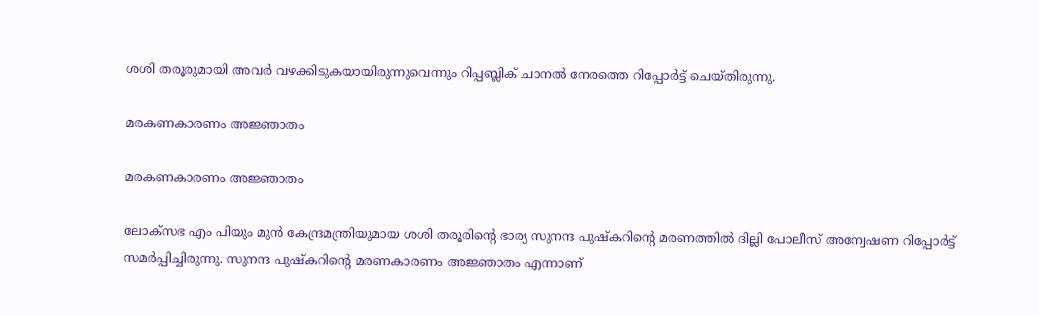ശശി തരൂരുമായി അവര്‍ വഴക്കിടുകയായിരുന്നുവെന്നും റിപ്പബ്ലിക് ചാനല്‍ നേരത്തെ റിപ്പോർട്ട് ചെയ്തിരുന്നു.

മരകണകാരണം അജ്ഞാതം

മരകണകാരണം അജ്ഞാതം

ലോക്സഭ എം പിയും മുൻ കേന്ദ്രമന്ത്രിയുമായ ശശി തരൂരിന്റെ ഭാര്യ സുനന്ദ പുഷ്കറിന്റെ മരണത്തിൽ ദില്ലി പോലീസ് അന്വേഷണ റിപ്പോർട്ട് സമർപ്പിച്ചിരുന്നു. സുനന്ദ പുഷ്കറിന്റെ മരണകാരണം അജ്ഞാതം എന്നാണ്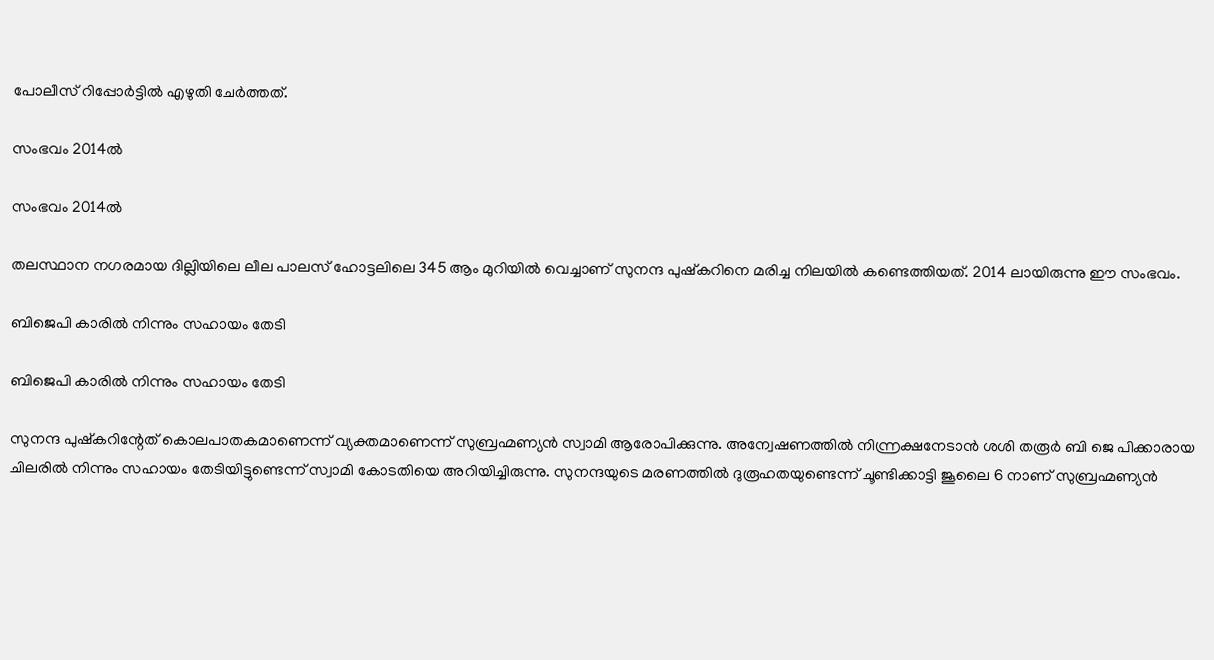പോലീസ് റിപ്പോർട്ടിൽ എഴുതി ചേർത്തത്.

സംഭവം 2014ൽ

സംഭവം 2014ൽ

തലസ്ഥാന നഗരമായ ദില്ലിയിലെ ലീല പാലസ് ഹോട്ടലിലെ 345 ആം മുറിയിൽ വെച്ചാണ് സുനന്ദ പുഷ്കറിനെ മരിച്ച നിലയിൽ കണ്ടെത്തിയത്. 2014 ലായിരുന്നു ഈ സംഭവം.

ബിജെപി കാരിൽ നിന്നും സഹായം തേടി

ബിജെപി കാരിൽ നിന്നും സഹായം തേടി

സുനന്ദ പുഷ്കറിന്റേത് കൊലപാതകമാണെന്ന് വ്യക്തമാണെന്ന് സുബ്രഹ്മണ്യൻ സ്വാമി ആരോപിക്കുന്നു. അന്വേഷണത്തിൽ നിന്ന്രക്ഷനേടാൻ ശശി തരൂർ ബി ജെ പിക്കാരായ ചിലരിൽ നിന്നും സഹായം തേടിയിട്ടുണ്ടെന്ന് സ്വാമി കോടതിയെ അറിയിച്ചിരുന്നു. സുനന്ദയുടെ മരണത്തിൽ ദുരൂഹതയുണ്ടെന്ന് ചൂണ്ടിക്കാട്ടി ജൂലൈ 6 നാണ് സുബ്രഹ്മണ്യൻ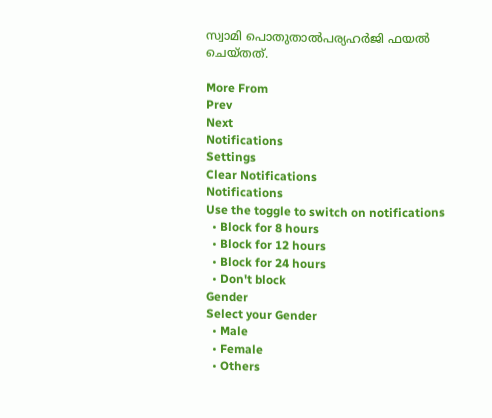സ്വാമി പൊതുതാൽപര്യഹർജി ഫയൽ ചെയ്തത്.

More From
Prev
Next
Notifications
Settings
Clear Notifications
Notifications
Use the toggle to switch on notifications
  • Block for 8 hours
  • Block for 12 hours
  • Block for 24 hours
  • Don't block
Gender
Select your Gender
  • Male
  • Female
  • Others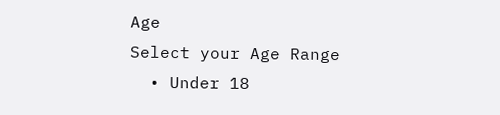Age
Select your Age Range
  • Under 18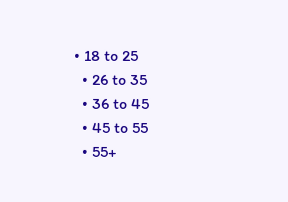• 18 to 25
  • 26 to 35
  • 36 to 45
  • 45 to 55
  • 55+